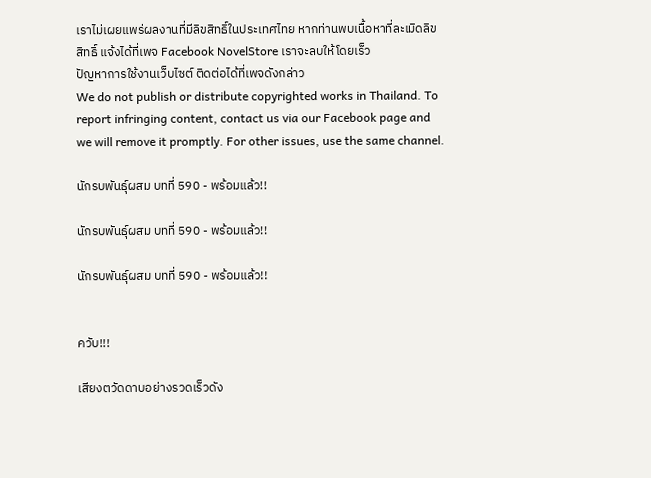เราไม่เผยแพร่ผลงานที่มีลิขสิทธิ์ในประเทศไทย หากท่านพบเนื้อหาที่ละเมิดลิขสิทธิ์ แจ้งได้ที่เพจ Facebook NovelStore เราจะลบให้โดยเร็ว
ปัญหาการใช้งานเว็บไซต์ ติดต่อได้ที่เพจดังกล่าว
We do not publish or distribute copyrighted works in Thailand. To report infringing content, contact us via our Facebook page and we will remove it promptly. For other issues, use the same channel.

นักรบพันธุ์ผสม บทที่ 590 - พร้อมแล้ว!!

นักรบพันธุ์ผสม บทที่ 590 - พร้อมแล้ว!!

นักรบพันธุ์ผสม บทที่ 590 - พร้อมแล้ว!!


ควับ!!!

เสียงตวัดดาบอย่างรวดเร็วดัง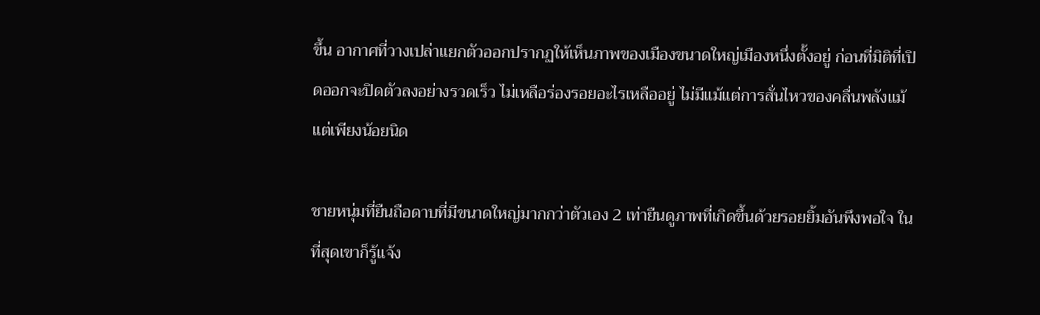ขึ้น อากาศที่วางเปล่าแยกตัวออกปรากฏให้เห็นภาพของเมืองขนาดใหญ่เมืองหนึ่งตั้งอยู่ ก่อนที่มิติที่เปิดออกจะปิดตัวลงอย่างรวดเร็ว ไม่เหลือร่องรอยอะไรเหลืออยู่ ไม่มีแม้แต่การสั่นไหวของคลื่นพลังแม้แต่เพียงน้อยนิด

ชายหนุ่มที่ยืนถือดาบที่มีขนาดใหญ่มากกว่าตัวเอง 2 เท่ายืนดูภาพที่เกิดขึ้นด้วยรอยยิ้มอันพึงพอใจ ในที่สุดเขาก็รู้แจ้ง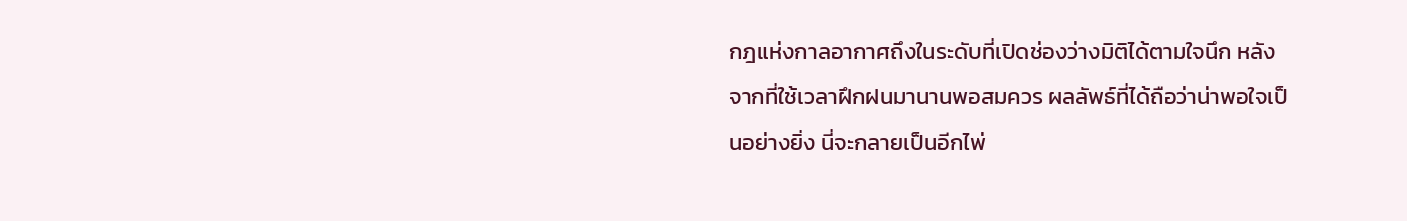กฎแห่งกาลอากาศถึงในระดับที่เปิดช่องว่างมิติได้ตามใจนึก หลังจากที่ใช้เวลาฝึกฝนมานานพอสมควร ผลลัพธ์ที่ได้ถือว่าน่าพอใจเป็นอย่างยิ่ง นี่จะกลายเป็นอีกไพ่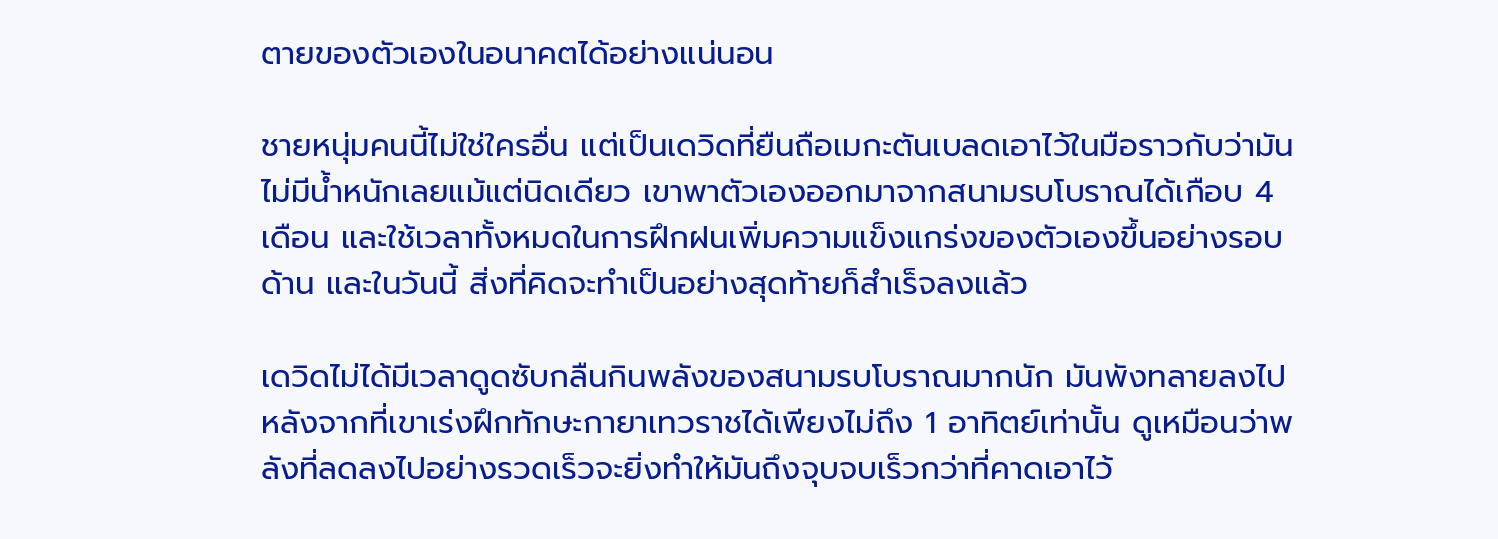ตายของตัวเองในอนาคตได้อย่างแน่นอน

ชายหนุ่มคนนี้ไม่ใช่ใครอื่น แต่เป็นเดวิดที่ยืนถือเมกะตันเบลดเอาไว้ในมือราวกับว่ามันไม่มีน้ำหนักเลยแม้แต่นิดเดียว เขาพาตัวเองออกมาจากสนามรบโบราณได้เกือบ 4 เดือน และใช้เวลาทั้งหมดในการฝึกฝนเพิ่มความแข็งแกร่งของตัวเองขึ้นอย่างรอบด้าน และในวันนี้ สิ่งที่คิดจะทำเป็นอย่างสุดท้ายก็สำเร็จลงแล้ว

เดวิดไม่ได้มีเวลาดูดซับกลืนกินพลังของสนามรบโบราณมากนัก มันพังทลายลงไปหลังจากที่เขาเร่งฝึกทักษะกายาเทวราชได้เพียงไม่ถึง 1 อาทิตย์เท่านั้น ดูเหมือนว่าพลังที่ลดลงไปอย่างรวดเร็วจะยิ่งทำให้มันถึงจุบจบเร็วกว่าที่คาดเอาไว้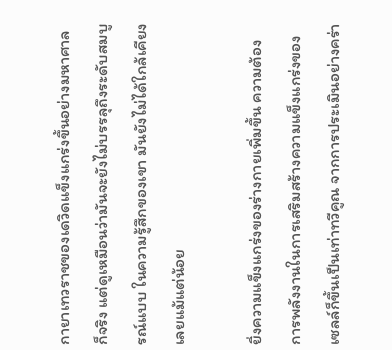กายาเทวราชของเดวิดแข็งแกร่งขึ้นอย่างมหาศาลก็จริง แต่ดูเหมือนว่ามันจะยังไม่บรรลุถึงระดับสมบูรณ์แบบ ในความรู้สึกของเขา มันยังไม่ได้ใกล้เคียงเลยแม้แต่น้อย

ยิ่งความแข็งแกร่งของร่างกายเพิ่มขึ้น ความต้องการพลังงานในการเสริมสร้างความแข็งแกร่งของเซลล์ก็ขึ้นเป็นเท่าทวีคูณ จากการประเมินอย่างคร่า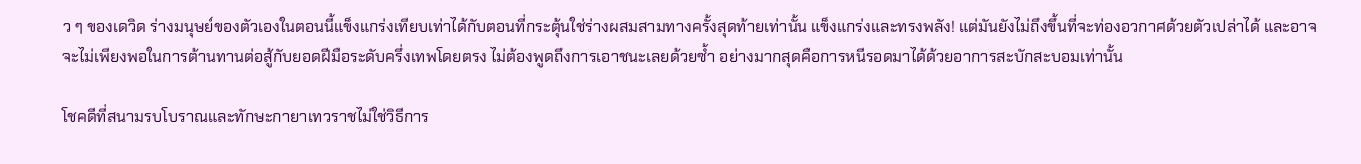ว ๆ ของเดวิด ร่างมนุษย์ของตัวเองในตอนนี้แข็งแกร่งเทียบเท่าได้กับตอนที่กระตุ้นใช่ร่างผสมสามทางครั้งสุดท้ายเท่านั้น แข็งแกร่งและทรงพลัง! แต่มันยังไม่ถึงขึ้นที่จะท่องอวกาศด้วยตัวเปล่าได้ และอาจจะไม่เพียงพอในการต้านทานต่อสู้กับยอดฝีมือระดับครึ่งเทพโดยตรง ไม่ต้องพูดถึงการเอาชนะเลยด้วยซ้ำ อย่างมากสุดคือการหนีรอดมาได้ด้วยอาการสะบักสะบอมเท่านั้น

โชคดีที่สนามรบโบราณและทักษะกายาเทวราชไม่ใช่วิธีการ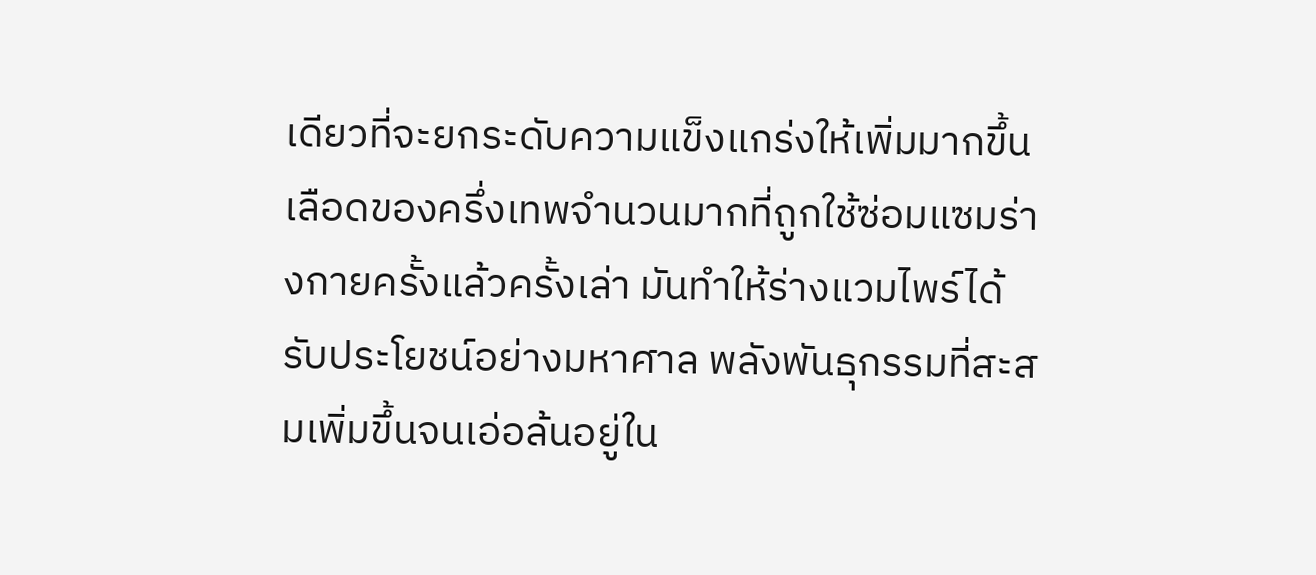เดียวที่จะยกระดับความแข็งแกร่งให้เพิ่มมากขึ้น เลือดของครึ่งเทพจำนวนมากที่ถูกใช้ซ่อมแซมร่างกายครั้งแล้วครั้งเล่า มันทำให้ร่างแวมไพร์ได้รับประโยชน์อย่างมหาศาล พลังพันธุกรรมที่สะสมเพิ่มขึ้นจนเอ่อล้นอยู่ใน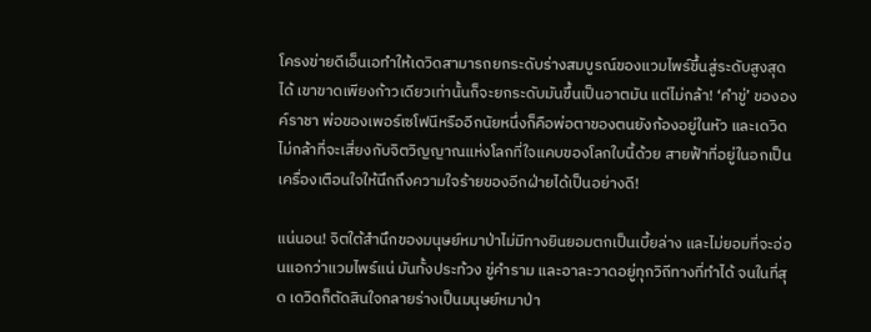โครงข่ายดีเอ็นเอทำให้เดวิดสามารถยกระดับร่างสมบูรณ์ของแวมไพร์ขึ้นสู่ระดับสูงสุดได้ เขาขาดเพียงก้าวเดียวเท่านั้นก็จะยกระดับมันขึ้นเป็นอาตมัน แต่ไม่กล้า! ‘คำขู่’ ขององค์ราชา พ่อของเพอร์เซโฟนีหรืออีกนัยหนึ่งก็คือพ่อตาของตนยังก้องอยู่ในหัว และเดวิดไม่กล้าที่จะเสี่ยงกับจิตวิญญาณแห่งโลกที่ใจแคบของโลกใบนี้ด้วย สายฟ้าที่อยู่ในอกเป็นเครื่องเตือนใจให้นึกถึงความใจร้ายของอีกฝ่ายได้เป็นอย่างดี!

แน่นอน! จิตใต้สำนึกของมนุษย์หมาป่าไม่มีทางยินยอมตกเป็นเบี้ยล่าง และไม่ยอมที่จะอ่อนแอกว่าแวมไพร์แน่ มันทั้งประท้วง ขู่คำราม และอาละวาดอยู่ทุกวิถีทางที่ทำได้ จนในที่สุด เดวิดก็ตัดสินใจกลายร่างเป็นมนุษย์หมาป่า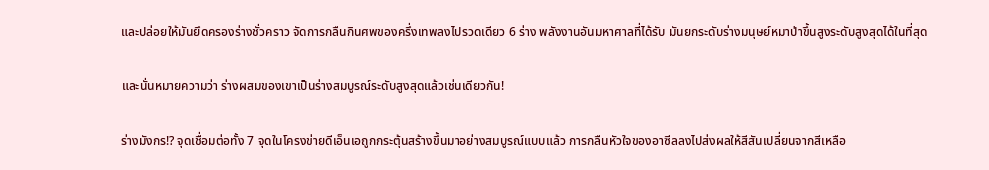และปล่อยให้มันยึดครองร่างชั่วคราว จัดการกลืนกินศพของครึ่งเทพลงไปรวดเดียว 6 ร่าง พลังงานอันมหาศาลที่ได้รับ มันยกระดับร่างมนุษย์หมาป่าขึ้นสูงระดับสูงสุดได้ในที่สุด

และนั่นหมายความว่า ร่างผสมของเขาเป็นร่างสมบูรณ์ระดับสูงสุดแล้วเช่นเดียวกัน!

ร่างมังกร!? จุดเชื่อมต่อทั้ง 7 จุดในโครงข่ายดีเอ็นเอถูกกระตุ้นสร้างขึ้นมาอย่างสมบูรณ์แบบแล้ว การกลืนหัวใจของอาซีลลงไปส่งผลให้สีสันเปลี่ยนจากสีเหลือ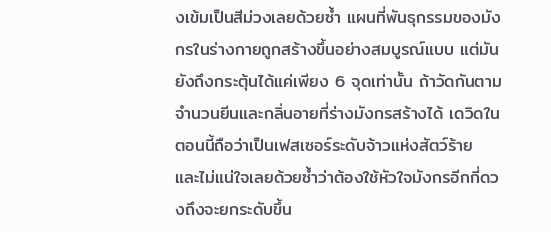งเข้มเป็นสีม่วงเลยด้วยซ้ำ แผนที่พันธุกรรมของมังกรในร่างกายถูกสร้างขึ้นอย่างสมบูรณ์แบบ แต่มันยังถึงกระตุ้นได้แค่เพียง 6 จุดเท่านั้น ถ้าวัดกันตามจำนวนยีนและกลิ่นอายที่ร่างมังกรสร้างได้ เดวิดในตอนนี้ถือว่าเป็นเฟสเซอร์ระดับจ้าวแห่งสัตว์ร้าย และไม่แน่ใจเลยด้วยซ้ำว่าต้องใช้หัวใจมังกรอีกกี่ดวงถึงจะยกระดับขึ้น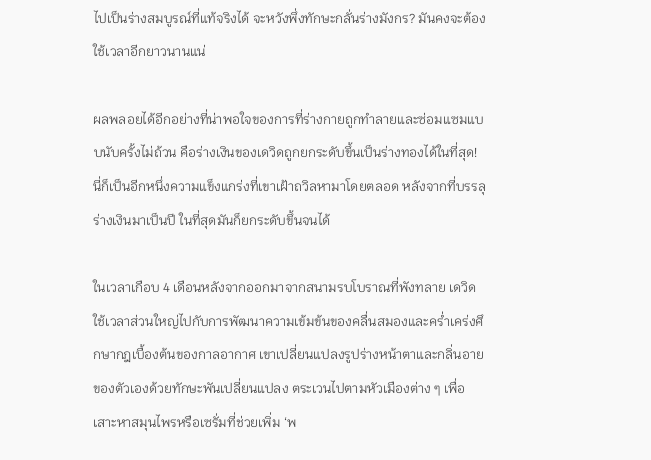ไปเป็นร่างสมบูรณ์ที่แท้จริงได้ จะหวังพึ่งทักษะกลั่นร่างมังกร? มันคงจะต้องใช้เวลาอีกยาวนานแน่

ผลพลอยได้อีกอย่างที่น่าพอใจของการที่ร่างกายถูกทำลายและซ่อมแซมแบบนับครั้งไม่ถ้วน คือร่างเงินของเดวิดถูกยกระดับขึ้นเป็นร่างทองได้ในที่สุด! นี่ก็เป็นอีกหนึ่งความแข็งแกร่งที่เขาเฝ้าถวิลหามาโดยตลอด หลังจากที่บรรลุร่างเงินมาเป็นปี ในที่สุดมันก็ยกระดับขึ้นจนได้

ในเวลาเกือบ 4 เดือนหลังจากออกมาจากสนามรบโบราณที่พังทลาย เดวิดใช้เวลาส่วนใหญ่ไปกับการพัฒนาความเข้มข้นของคลื่นสมองและคร่ำเคร่งศึกษากฎเบื้องต้นของกาลอากาศ เขาเปลี่ยนแปลงรูปร่างหน้าตาและกลิ่นอายของตัวเองด้วยทักษะพันเปลี่ยนแปลง ตระเวนไปตามหัวเมืองต่าง ๆ เพื่อเสาะหาสมุนไพรหรือเซรั่มที่ช่วยเพิ่ม ‘พ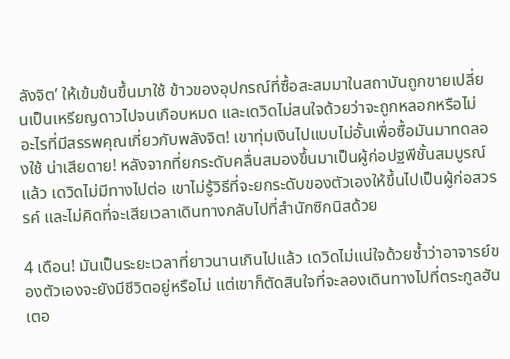ลังจิต’ ให้เข้มข้นขึ้นมาใช้ ข้าวของอุปกรณ์ที่ซื้อสะสมมาในสถาบันถูกขายเปลี่ยนเป็นเหรียญดาวไปจนเกือบหมด และเดวิดไม่สนใจด้วยว่าจะถูกหลอกหรือไม่ อะไรที่มีสรรพคุณเกี่ยวกับพลังจิต! เขาทุ่มเงินไปแบบไม่อั้นเพื่อซื้อมันมาทดลองใช้ น่าเสียดาย! หลังจากที่ยกระดับคลื่นสมองขึ้นมาเป็นผู้ก่อปฐพีชั้นสมบูรณ์แล้ว เดวิดไม่มีทางไปต่อ เขาไม่รู้วิธีที่จะยกระดับของตัวเองให้ขึ้นไปเป็นผู้ก่อสวรรค์ และไม่คิดที่จะเสียเวลาเดินทางกลับไปที่สำนักซิกนิสด้วย

4 เดือน! มันเป็นระยะเวลาที่ยาวนานเกินไปแล้ว เดวิดไม่แน่ใจด้วยซ้ำว่าอาจารย์ของตัวเองจะยังมีชีวิตอยู่หรือไม่ แต่เขาก็ตัดสินใจที่จะลองเดินทางไปที่ตระกูลฮันเตอ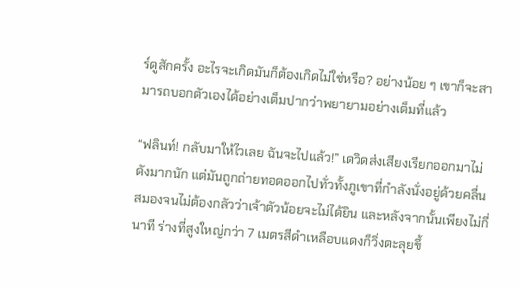ร์ดูสักครั้ง อะไรจะเกิดมันก็ต้องเกิดไม่ใช่หรือ? อย่างน้อย ๆ เขาก็จะสามารถบอกตัวเองได้อย่างเต็มปากว่าพยายามอย่างเต็มที่แล้ว

“ฟลินท์! กลับมาให้ไวเลย ฉันจะไปแล้ว!” เดวิดส่งเสียงเรียกออกมาไม่ดังมากนัก แต่มันถูกถ่ายทอดออกไปทั่วทั้งภูเขาที่กำลังนั่งอยู่ด้วยคลื่นสมองจนไม่ต้องกลัวว่าเจ้าตัวน้อยจะไม่ได้ยิน และหลังจากนั้นเพียงไม่กี่นาที ร่างที่สูงใหญ่กว่า 7 เมตรสีดำเหลือบแดงก็วิ่งตะลุยขึ้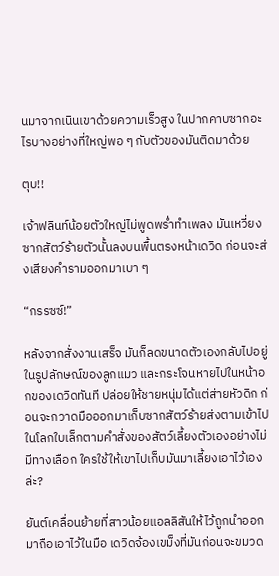นมาจากเนินเขาด้วยความเร็วสูง ในปากคาบซากอะไรบางอย่างที่ใหญ่พอ ๆ กับตัวของมันติดมาด้วย

ตุบ!!

เจ้าฟลินท์น้อยตัวใหญ่ไม่พูดพร่ำทำเพลง มันเหวี่ยงซากสัตว์ร้ายตัวนั้นลงบนพื้นตรงหน้าเดวิด ก่อนจะส่งเสียงคำรามออกมาเบา ๆ

“กรรซซ์!”

หลังจากสั่งงานเสร็จ มันก็ลดขนาดตัวเองกลับไปอยู่ในรูปลักษณ์ของลูกแมว และกระโจนหายไปในหน้าอกของเดวิดทันที ปล่อยให้ชายหนุ่มได้แต่ส่ายหัวดิก ก่อนจะกวาดมือออกมาเก็บซากสัตว์ร้ายส่งตามเข้าไปในโลกใบเล็กตามคำสั่งของสัตว์เลี้ยงตัวเองอย่างไม่มีทางเลือก ใครใช้ให้เขาไปเก็บมันมาเลี้ยงเอาไว้เองล่ะ?

ยันต์เคลื่อนย้ายที่สาวน้อยแอลลิสันให้ไว้ถูกนำออกมาถือเอาไว้ในมือ เดวิดจ้องเขม็งที่มันก่อนจะขมวด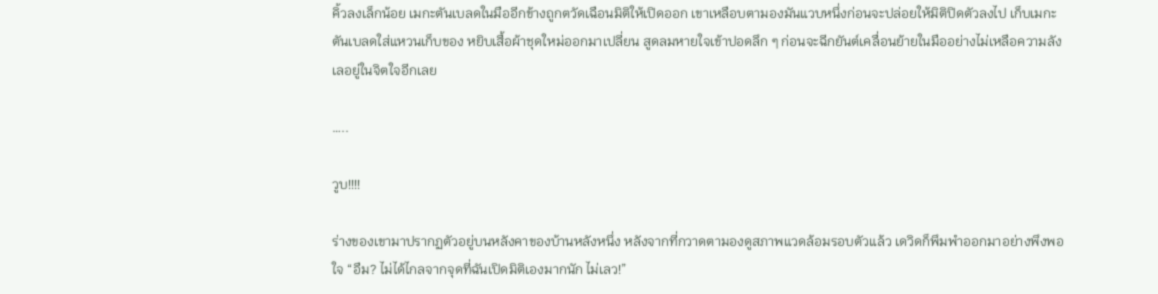คิ้วลงเล็กน้อย เมกะตันเบลดในมืออีกข้างถูกตวัดเฉือนมิติให้เปิดออก เขาเหลือบตามองมันแวบหนึ่งก่อนจะปล่อยให้มิติปิดตัวลงไป เก็บเมกะตันเบลดใส่แหวนเก็บของ หยิบเสื้อผ้าชุดใหม่ออกมาเปลี่ยน สูดลมหายใจเข้าปอดลึก ๆ ก่อนจะฉีกยันต์เคลื่อนย้ายในมืออย่างไม่เหลือความลังเลอยู่ในจิตใจอีกเลย

…..

วูบ!!!!

ร่างของเขามาปรากฏตัวอยู่บนหลังคาของบ้านหลังหนึ่ง หลังจากที่กวาดตามองดูสภาพแวดล้อมรอบตัวแล้ว เดวิดก็พึมพำออกมาอย่างพึงพอใจ “อืม? ไม่ได้ไกลจากจุดที่ฉันเปิดมิติเองมากนัก ไม่เลว!”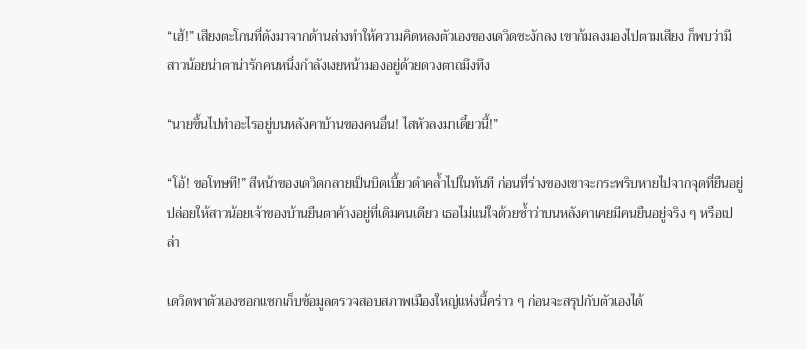“เฮ้!” เสียงตะโกนที่ดังมาจากด้านล่างทำให้ความคิดหลงตัวเองของเดวิดชะงักลง เขาก้มลงมองไปตามเสียง ก็พบว่ามีสาวน้อยน่าตาน่ารักคนหนึ่งกำลังเงยหน้ามองอยู่ด้วยดวงตาถมึงทึง

“นายขึ้นไปทำอะไรอยู่บนหลังคาบ้านของคนอื่น! ไสหัวลงมาเดี๋ยวนี้!”

“โอ้! ขอโทษที!” สีหน้าของเดวิดกลายเป็นบิดเบี้ยวดำคล้ำไปในทันที ก่อนที่ร่างของเขาจะกระพริบหายไปจากจุดที่ยืนอยู่ ปล่อยให้สาวน้อยเจ้าของบ้านยืนตาค้างอยู่ที่เดิมคนเดียว เธอไม่แน่ใจด้วยซ้ำว่าบนหลังคาเคยมีคนยืนอยู่จริง ๆ หรือเปล่า

เดวิดพาตัวเองซอกแซกเก็บข้อมูลตรวจสอบสภาพเมืองใหญ่แห่งนี้คร่าว ๆ ก่อนจะสรุปกับตัวเองได้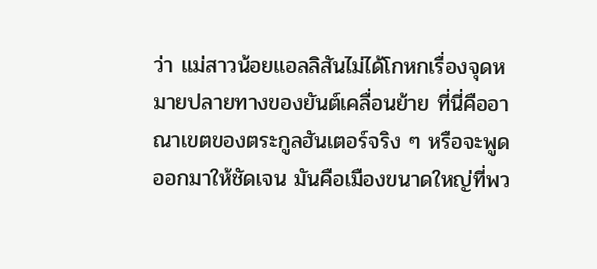ว่า แม่สาวน้อยแอลลิสันไม่ได้โกหกเรื่องจุดหมายปลายทางของยันต์เคลื่อนย้าย ที่นี่คืออาณาเขตของตระกูลฮันเตอร์จริง ๆ หรือจะพูดออกมาให้ชัดเจน มันคือเมืองขนาดใหญ่ที่พว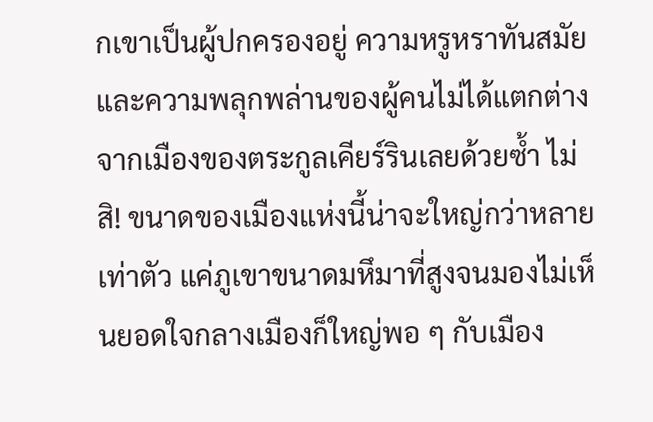กเขาเป็นผู้ปกครองอยู่ ความหรูหราทันสมัยและความพลุกพล่านของผู้คนไม่ได้แตกต่างจากเมืองของตระกูลเคียร์รินเลยด้วยซ้ำ ไม่สิ! ขนาดของเมืองแห่งนี้น่าจะใหญ่กว่าหลายเท่าตัว แค่ภูเขาขนาดมหึมาที่สูงจนมองไม่เห็นยอดใจกลางเมืองก็ใหญ่พอ ๆ กับเมือง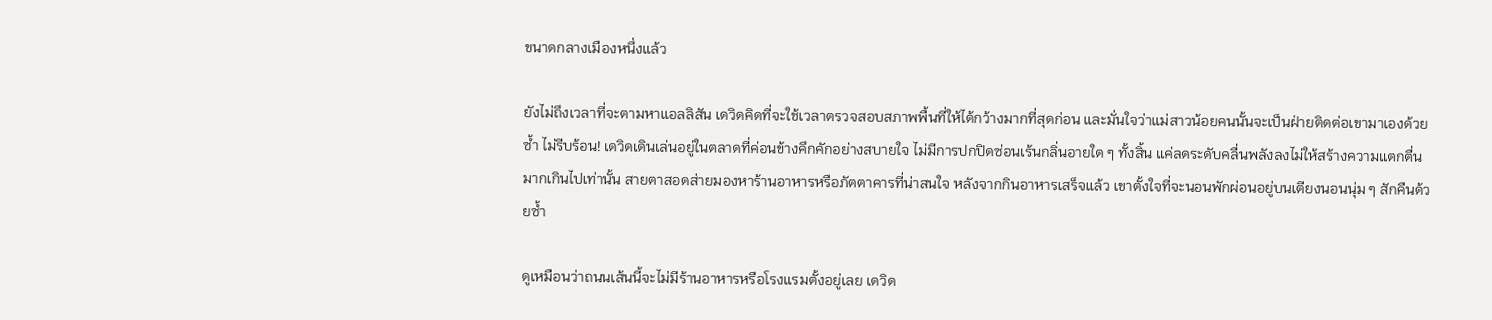ขนาดกลางเมืองหนึ่งแล้ว

ยังไม่ถึงเวลาที่จะตามหาแอลลิสัน เดวิดคิดที่จะใช้เวลาตรวจสอบสภาพพื้นที่ให้ได้กว้างมากที่สุดก่อน และมั่นใจว่าแม่สาวน้อยคนนั้นจะเป็นฝ่ายติดต่อเขามาเองด้วยซ้ำ ไม่รีบร้อน! เดวิดเดินเล่นอยู่ในตลาดที่ค่อนข้างคึกคักอย่างสบายใจ ไม่มีการปกปิดซ่อนเร้นกลิ่นอายใด ๆ ทั้งสิ้น แค่ลดระดับคลื่นพลังลงไม่ให้สร้างความแตกตื่นมากเกินไปเท่านั้น สายตาสอดส่ายมองหาร้านอาหารหรือภัตตาคารที่น่าสนใจ หลังจากกินอาหารเสร็จแล้ว เขาตั้งใจที่จะนอนพักผ่อนอยู่บนเตียงนอนนุ่ม ๆ สักคืนด้วยซ้ำ

ดูเหมือนว่าถนนเส้นนี้จะไม่มีร้านอาหารหรือโรงแรมตั้งอยู่เลย เดวิด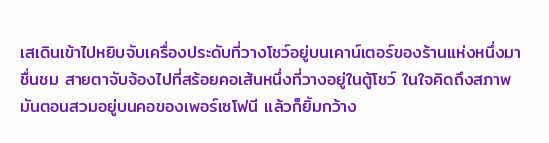เสเดินเข้าไปหยิบจับเครื่องประดับที่วางโชว์อยู่บนเคาน์เตอร์ของร้านแห่งหนึ่งมาชื่นชม สายตาจับจ้องไปที่สร้อยคอเส้นหนึ่งที่วางอยู่ในตู้โชว์ ในใจคิดถึงสภาพมันตอนสวมอยู่บนคอของเพอร์เซโฟนี แล้วก็ยิ้มกว้าง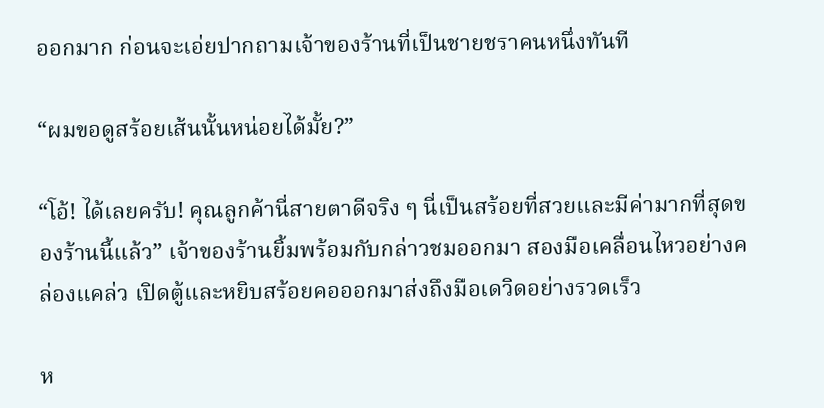ออกมาก ก่อนจะเอ่ยปากถามเจ้าของร้านที่เป็นชายชราคนหนึ่งทันที

“ผมขอดูสร้อยเส้นนั้นหน่อยได้มั้ย?”

“โอ้! ได้เลยครับ! คุณลูกค้านี่สายตาดีจริง ๆ นี่เป็นสร้อยที่สวยและมีค่ามากที่สุดของร้านนี้แล้ว” เจ้าของร้านยิ้มพร้อมกับกล่าวชมออกมา สองมือเคลื่อนไหวอย่างคล่องแคล่ว เปิดตู้และหยิบสร้อยคอออกมาส่งถึงมือเดวิดอย่างรวดเร็ว

ห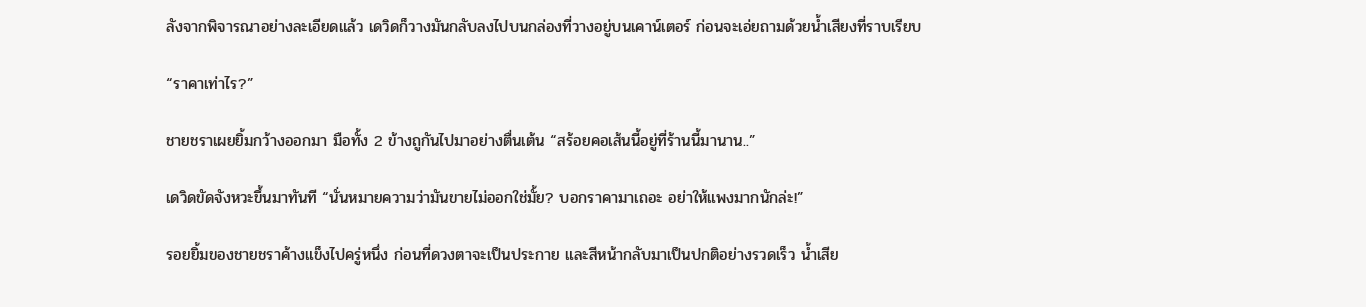ลังจากพิจารณาอย่างละเอียดแล้ว เดวิดก็วางมันกลับลงไปบนกล่องที่วางอยู่บนเคาน์เตอร์ ก่อนจะเอ่ยถามด้วยน้ำเสียงที่ราบเรียบ

“ราคาเท่าไร?”

ชายชราเผยยิ้มกว้างออกมา มือทั้ง 2 ข้างถูกันไปมาอย่างตื่นเต้น “สร้อยคอเส้นนี้อยู่ที่ร้านนี้มานาน..”

เดวิดขัดจังหวะขึ้นมาทันที “นั่นหมายความว่ามันขายไม่ออกใช่มั้ย? บอกราคามาเถอะ อย่าให้แพงมากนักล่ะ!”

รอยยิ้มของชายชราค้างแข็งไปครู่หนึ่ง ก่อนที่ดวงตาจะเป็นประกาย และสีหน้ากลับมาเป็นปกติอย่างรวดเร็ว น้ำเสีย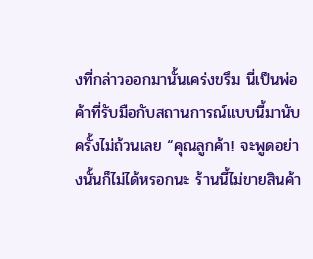งที่กล่าวออกมานั้นเคร่งขรึม นี่เป็นพ่อค้าที่รับมือกับสถานการณ์แบบนี้มานับครั้งไม่ถ้วนเลย “คุณลูกค้า! จะพูดอย่างนั้นก็ไม่ได้หรอกนะ ร้านนี้ไม่ขายสินค้า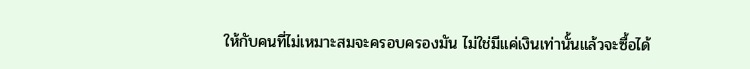ให้กับคนที่ไม่เหมาะสมจะครอบครองมัน ไม่ใช่มีแค่เงินเท่านั้นแล้วจะซื้อได้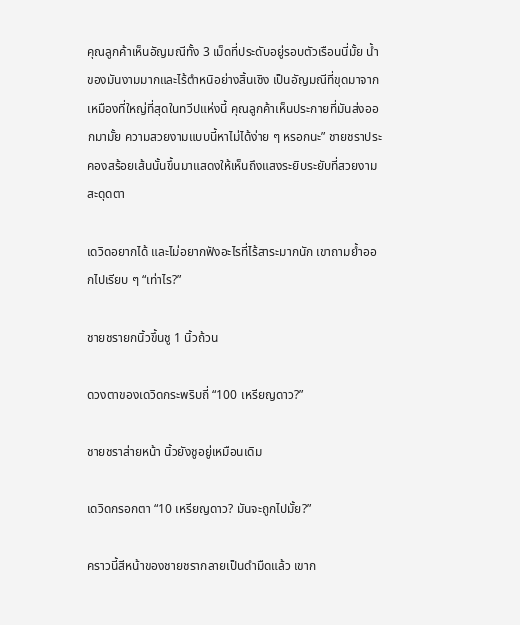คุณลูกค้าเห็นอัญมณีทั้ง 3 เม็ดที่ประดับอยู่รอบตัวเรือนนี่มั้ย น้ำของมันงามมากและไร้ตำหนิอย่างสิ้นเชิง เป็นอัญมณีที่ขุดมาจากเหมืองที่ใหญ่ที่สุดในทวีปแห่งนี้ คุณลูกค้าเห็นประกายที่มันส่งออกมามั้ย ความสวยงามแบบนี้หาไม่ได้ง่าย ๆ หรอกนะ” ชายชราประคองสร้อยเส้นนั้นขึ้นมาแสดงให้เห็นถึงแสงระยิบระยับที่สวยงามสะดุดตา

เดวิดอยากได้ และไม่อยากฟังอะไรที่ไร้สาระมากนัก เขาถามย้ำออกไปเรียบ ๆ “เท่าไร?”

ชายชรายกนิ้วขึ้นชู 1 นิ้วถ้วน

ดวงตาของเดวิดกระพริบถี่ “100 เหรียญดาว?”

ชายชราส่ายหน้า นิ้วยังชูอยู่เหมือนเดิม

เดวิดกรอกตา “10 เหรียญดาว? มันจะถูกไปมั้ย?”

คราวนี้สีหน้าของชายชรากลายเป็นดำมืดแล้ว เขาก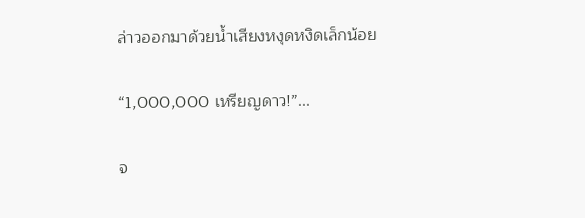ล่าวออกมาด้วยน้ำเสียงหงุดหงิดเล็กน้อย

“1,000,000 เหรียญดาว!”...

จ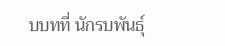บบทที่ นักรบพันธุ์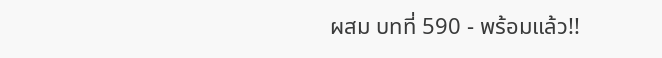ผสม บทที่ 590 - พร้อมแล้ว!!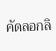คัดลอกลิ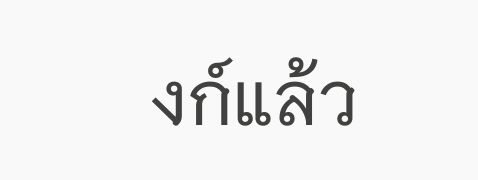งก์แล้ว